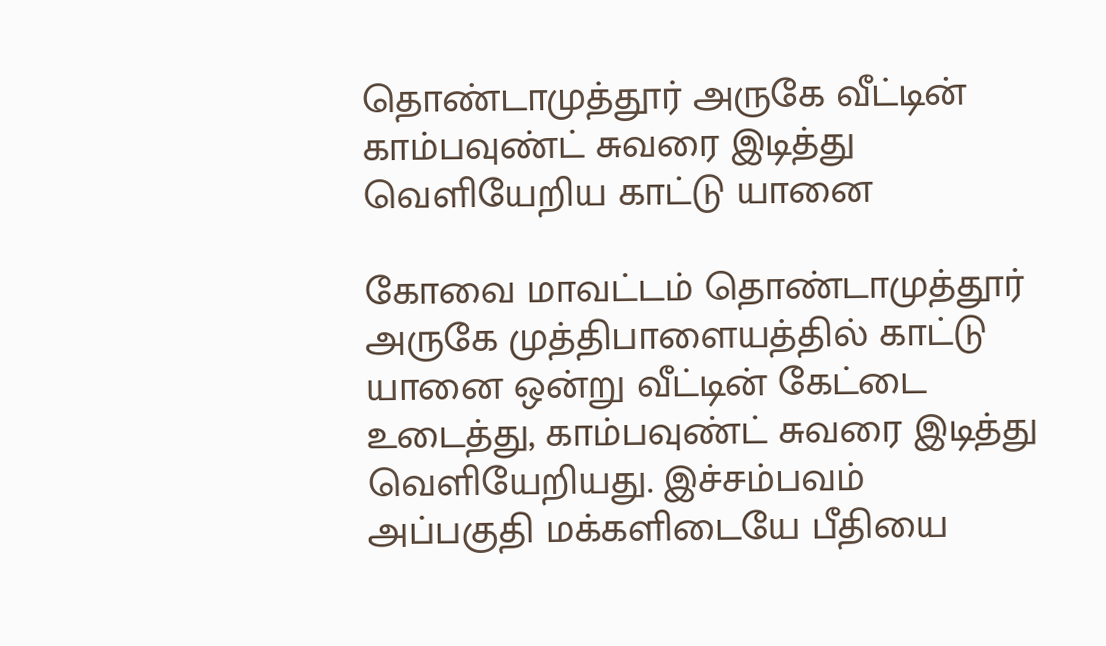தொண்டாமுத்தூர் அருகே வீட்டின் காம்பவுண்ட் சுவரை இடித்து வெளியேறிய காட்டு யானை

கோவை மாவட்டம் தொண்டாமுத்தூர் அருகே முத்திபாளையத்தில் காட்டு யானை ஒன்று வீட்டின் கேட்டை உடைத்து, காம்பவுண்ட் சுவரை இடித்து வெளியேறியது. இச்சம்பவம் அப்பகுதி மக்களிடையே பீதியை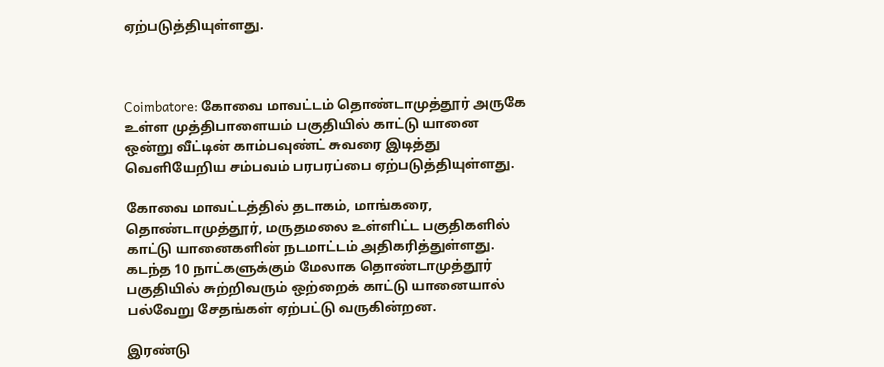ஏற்படுத்தியுள்ளது.



Coimbatore: கோவை மாவட்டம் தொண்டாமுத்தூர் அருகே உள்ள முத்திபாளையம் பகுதியில் காட்டு யானை ஒன்று வீட்டின் காம்பவுண்ட் சுவரை இடித்து வெளியேறிய சம்பவம் பரபரப்பை ஏற்படுத்தியுள்ளது.

கோவை மாவட்டத்தில் தடாகம், மாங்கரை, தொண்டாமுத்தூர், மருதமலை உள்ளிட்ட பகுதிகளில் காட்டு யானைகளின் நடமாட்டம் அதிகரித்துள்ளது. கடந்த 10 நாட்களுக்கும் மேலாக தொண்டாமுத்தூர் பகுதியில் சுற்றிவரும் ஒற்றைக் காட்டு யானையால் பல்வேறு சேதங்கள் ஏற்பட்டு வருகின்றன.

இரண்டு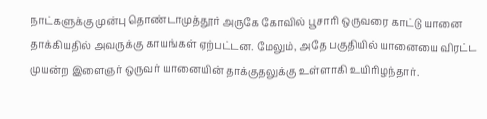நாட்களுக்கு முன்பு தொண்டாமுத்தூர் அருகே கோவில் பூசாரி ஒருவரை காட்டு யானை தாக்கியதில் அவருக்கு காயங்கள் ஏற்பட்டன. மேலும், அதே பகுதியில் யானையை விரட்ட முயன்ற இளைஞர் ஒருவர் யானையின் தாக்குதலுக்கு உள்ளாகி உயிரிழந்தார்.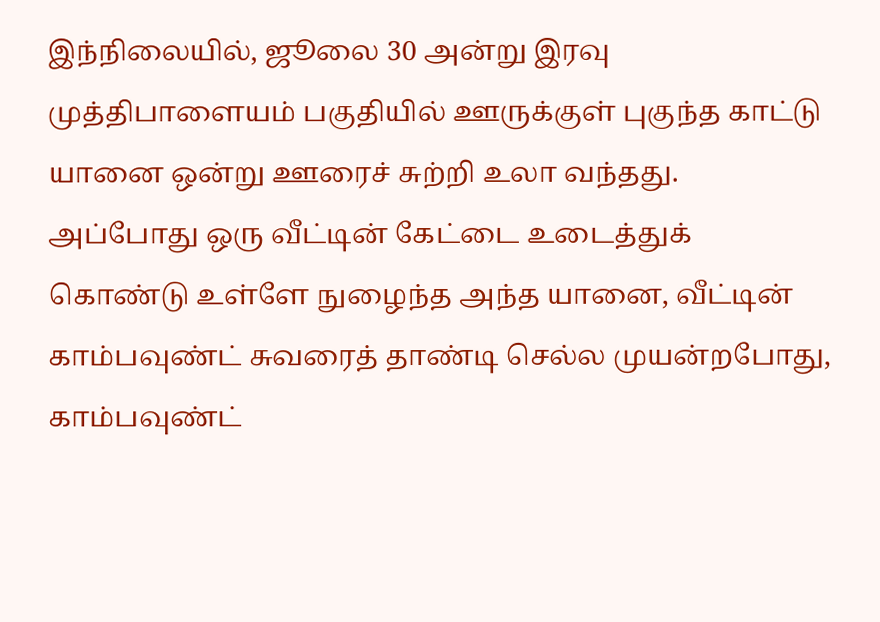இந்நிலையில், ஜூலை 30 அன்று இரவு முத்திபாளையம் பகுதியில் ஊருக்குள் புகுந்த காட்டு யானை ஒன்று ஊரைச் சுற்றி உலா வந்தது. அப்போது ஒரு வீட்டின் கேட்டை உடைத்துக் கொண்டு உள்ளே நுழைந்த அந்த யானை, வீட்டின் காம்பவுண்ட் சுவரைத் தாண்டி செல்ல முயன்றபோது, காம்பவுண்ட்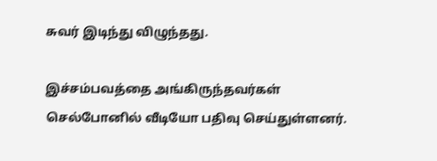சுவர் இடிந்து விழுந்தது.

இச்சம்பவத்தை அங்கிருந்தவர்கள் செல்போனில் வீடியோ பதிவு செய்துள்ளனர்.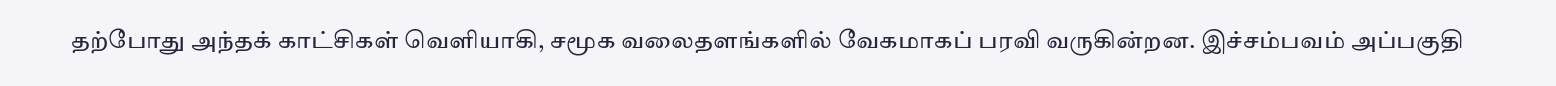தற்போது அந்தக் காட்சிகள் வெளியாகி, சமூக வலைதளங்களில் வேகமாகப் பரவி வருகின்றன. இச்சம்பவம் அப்பகுதி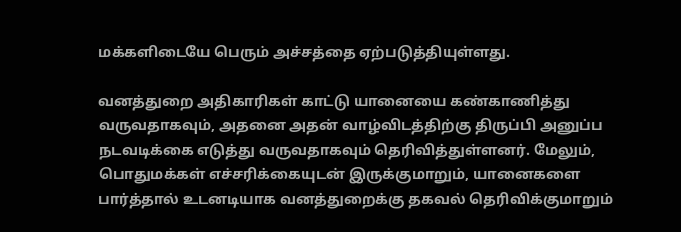மக்களிடையே பெரும் அச்சத்தை ஏற்படுத்தியுள்ளது.

வனத்துறை அதிகாரிகள் காட்டு யானையை கண்காணித்து வருவதாகவும், அதனை அதன் வாழ்விடத்திற்கு திருப்பி அனுப்ப நடவடிக்கை எடுத்து வருவதாகவும் தெரிவித்துள்ளனர். மேலும், பொதுமக்கள் எச்சரிக்கையுடன் இருக்குமாறும், யானைகளை பார்த்தால் உடனடியாக வனத்துறைக்கு தகவல் தெரிவிக்குமாறும்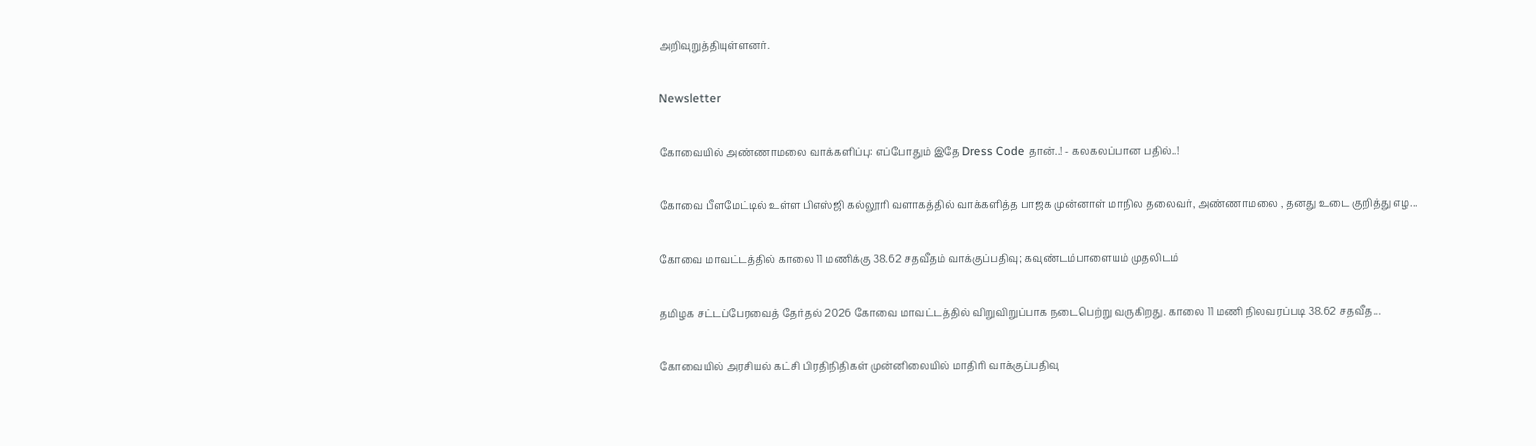அறிவுறுத்தியுள்ளனர்.

Newsletter

கோவையில் அண்ணாமலை வாக்களிப்பு: எப்போதும் இதே Dress Code தான்..! - கலகலப்பான பதில்..!

கோவை பீளமேட்டில் உள்ள பிஎஸ்ஜி கல்லூரி வளாகத்தில் வாக்களித்த பாஜக முன்னாள் மாநில தலைவர், அண்ணாமலை , தனது உடை குறித்து எழ...

கோவை மாவட்டத்தில் காலை 11 மணிக்கு 38.62 சதவீதம் வாக்குப்பதிவு; கவுண்டம்பாளையம் முதலிடம்

தமிழக சட்டப்பேரவைத் தேர்தல் 2026 கோவை மாவட்டத்தில் விறுவிறுப்பாக நடைபெற்று வருகிறது. காலை 11 மணி நிலவரப்படி 38.62 சதவீத...

கோவையில் அரசியல் கட்சி பிரதிநிதிகள் முன்னிலையில் மாதிரி வாக்குப்பதிவு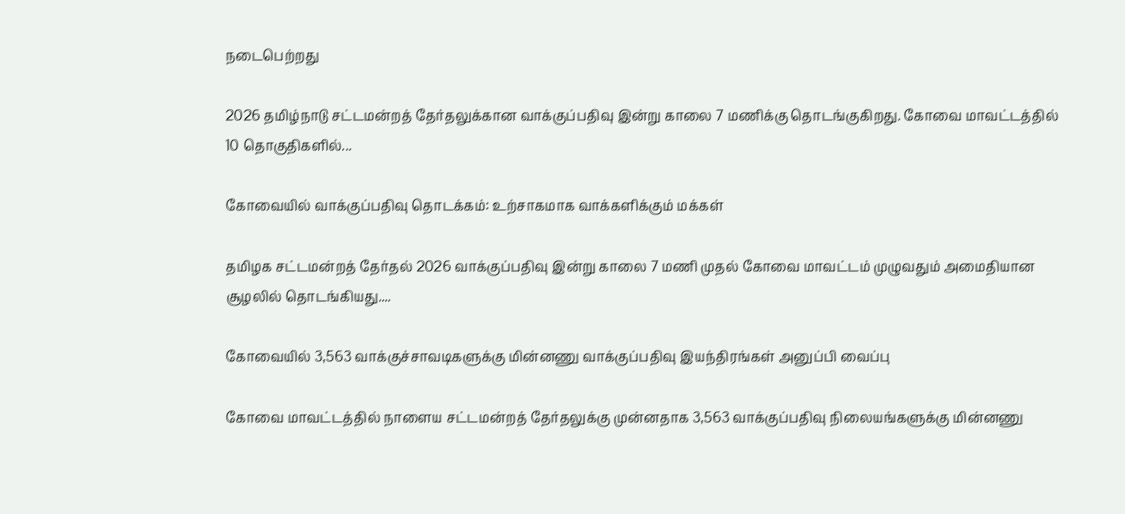நடைபெற்றது

2026 தமிழ்நாடு சட்டமன்றத் தேர்தலுக்கான வாக்குப்பதிவு இன்று காலை 7 மணிக்கு தொடங்குகிறது. கோவை மாவட்டத்தில் 10 தொகுதிகளில்...

கோவையில் வாக்குப்பதிவு தொடக்கம்: உற்சாகமாக வாக்களிக்கும் மக்கள்

தமிழக சட்டமன்றத் தேர்தல் 2026 வாக்குப்பதிவு இன்று காலை 7 மணி முதல் கோவை மாவட்டம் முழுவதும் அமைதியான சூழலில் தொடங்கியது....

கோவையில் 3,563 வாக்குச்சாவடிகளுக்கு மின்னணு வாக்குப்பதிவு இயந்திரங்கள் அனுப்பி வைப்பு

கோவை மாவட்டத்தில் நாளைய சட்டமன்றத் தேர்தலுக்கு முன்னதாக 3,563 வாக்குப்பதிவு நிலையங்களுக்கு மின்னணு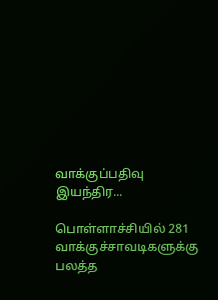வாக்குப்பதிவு இயந்திர...

பொள்ளாச்சியில் 281 வாக்குச்சாவடிகளுக்கு பலத்த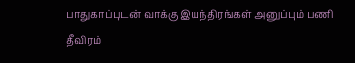பாதுகாப்புடன் வாக்கு இயந்திரங்கள் அனுப்பும் பணி தீவிரம்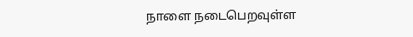நாளை நடைபெறவுள்ள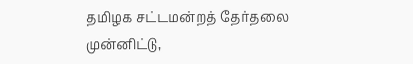தமிழக சட்டமன்றத் தேர்தலை முன்னிட்டு,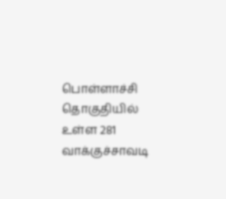பொள்ளாச்சி தொகுதியில் உள்ள 281 வாக்குச்சாவடி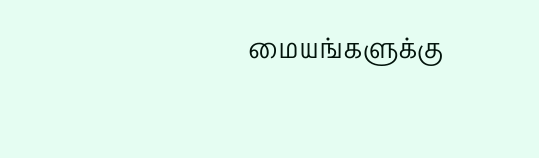மையங்களுக்கு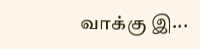வாக்கு இ...